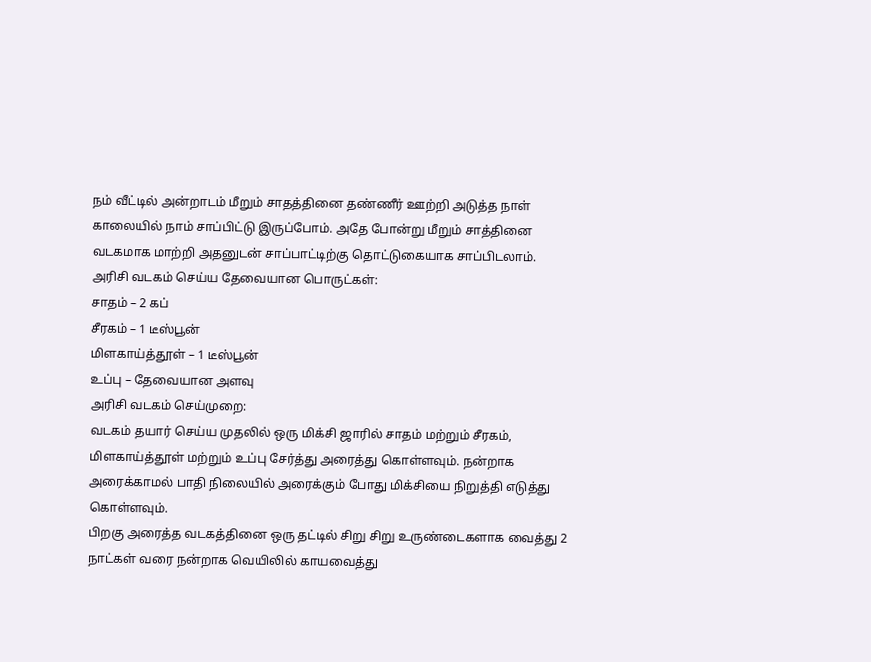நம் வீட்டில் அன்றாடம் மீறும் சாதத்தினை தண்ணீர் ஊற்றி அடுத்த நாள் காலையில் நாம் சாப்பிட்டு இருப்போம். அதே போன்று மீறும் சாத்தினை வடகமாக மாற்றி அதனுடன் சாப்பாட்டிற்கு தொட்டுகையாக சாப்பிடலாம்.
அரிசி வடகம் செய்ய தேவையான பொருட்கள்:
சாதம் – 2 கப்
சீரகம் – 1 டீஸ்பூன்
மிளகாய்த்தூள் – 1 டீஸ்பூன்
உப்பு – தேவையான அளவு
அரிசி வடகம் செய்முறை:
வடகம் தயார் செய்ய முதலில் ஒரு மிக்சி ஜாரில் சாதம் மற்றும் சீரகம், மிளகாய்த்தூள் மற்றும் உப்பு சேர்த்து அரைத்து கொள்ளவும். நன்றாக அரைக்காமல் பாதி நிலையில் அரைக்கும் போது மிக்சியை நிறுத்தி எடுத்து கொள்ளவும்.
பிறகு அரைத்த வடகத்தினை ஒரு தட்டில் சிறு சிறு உருண்டைகளாக வைத்து 2 நாட்கள் வரை நன்றாக வெயிலில் காயவைத்து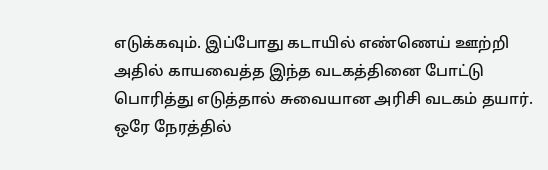எடுக்கவும். இப்போது கடாயில் எண்ணெய் ஊற்றி அதில் காயவைத்த இந்த வடகத்தினை போட்டு பொரித்து எடுத்தால் சுவையான அரிசி வடகம் தயார்.
ஒரே நேரத்தில்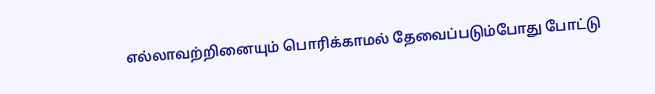எல்லாவற்றினையும் பொரிக்காமல் தேவைப்படும்போது போட்டு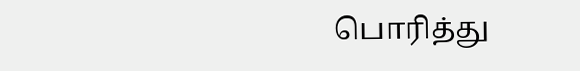பொரித்து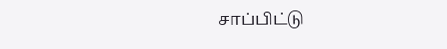சாப்பிட்டு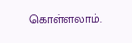கொள்ளலாம்.